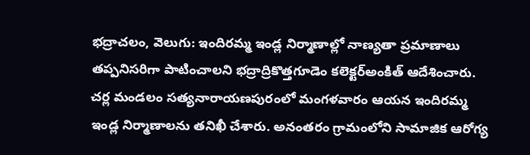భద్రాచలం, వెలుగు: ఇందిరమ్మ ఇండ్ల నిర్మాణాల్లో నాణ్యతా ప్రమాణాలు తప్పనిసరిగా పాటించాలని భద్రాద్రికొత్తగూడెం కలెక్టర్అంకిత్ ఆదేశించారు. చర్ల మండలం సత్యనారాయణపురంలో మంగళవారం ఆయన ఇందిరమ్మ ఇండ్ల నిర్మాణాలను తనిఖీ చేశారు. అనంతరం గ్రామంలోని సామాజిక ఆరోగ్య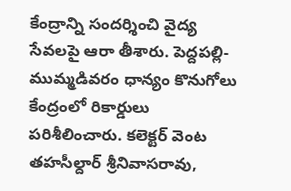కేంద్రాన్ని సందర్శించి వైద్య సేవలపై ఆరా తీశారు. పెద్దపల్లి-ముమ్మడివరం ధాన్యం కొనుగోలు కేంద్రంలో రికార్డులు పరిశీలించారు. కలెక్టర్ వెంట తహసీల్దార్ శ్రీనివాసరావు,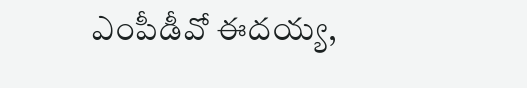ఎంపీడీవో ఈదయ్య,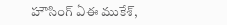హౌసింగ్ ఏఈ ముకేశ్,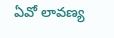ఏవో లావణ్య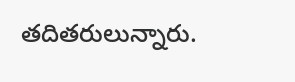తదితరులున్నారు.